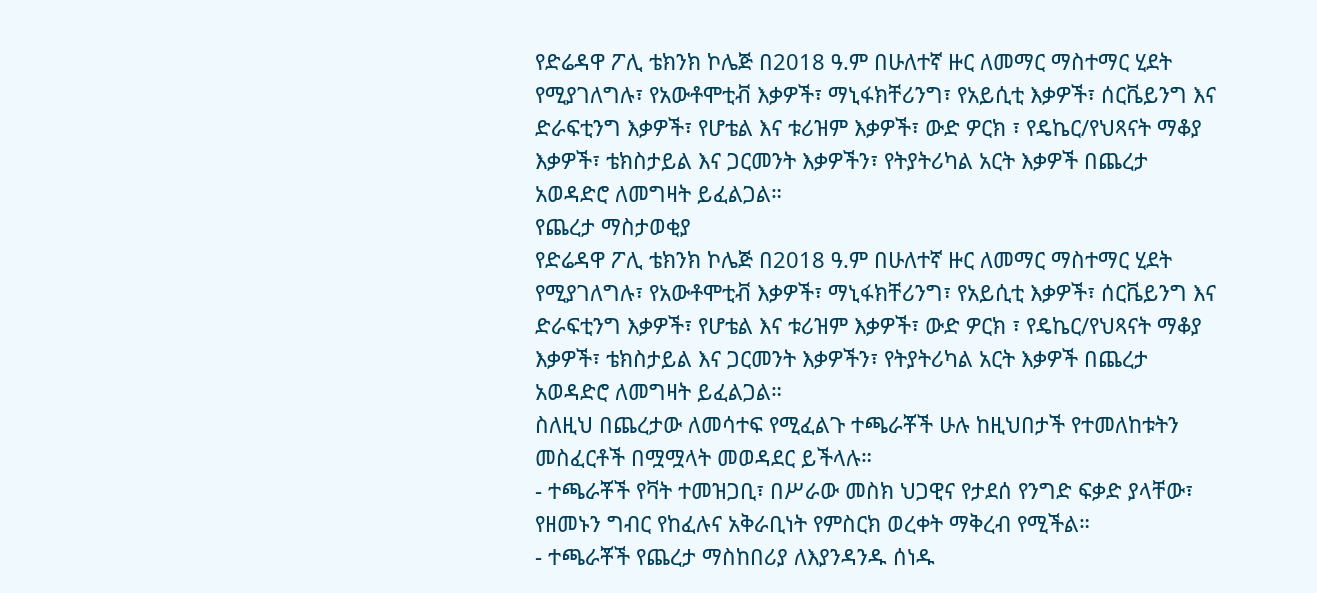የድሬዳዋ ፖሊ ቴክንክ ኮሌጅ በ2018 ዓ.ም በሁለተኛ ዙር ለመማር ማስተማር ሂደት የሚያገለግሉ፣ የአውቶሞቲቭ እቃዎች፣ ማኒፋክቸሪንግ፣ የአይሲቲ እቃዎች፣ ሰርቬይንግ እና ድራፍቲንግ እቃዎች፣ የሆቴል እና ቱሪዝም እቃዎች፣ ውድ ዎርክ ፣ የዴኬር/የህጻናት ማቆያ እቃዎች፣ ቴክስታይል እና ጋርመንት እቃዎችን፣ የትያትሪካል አርት እቃዎች በጨረታ አወዳድሮ ለመግዛት ይፈልጋል።
የጨረታ ማስታወቂያ
የድሬዳዋ ፖሊ ቴክንክ ኮሌጅ በ2018 ዓ.ም በሁለተኛ ዙር ለመማር ማስተማር ሂደት የሚያገለግሉ፣ የአውቶሞቲቭ እቃዎች፣ ማኒፋክቸሪንግ፣ የአይሲቲ እቃዎች፣ ሰርቬይንግ እና ድራፍቲንግ እቃዎች፣ የሆቴል እና ቱሪዝም እቃዎች፣ ውድ ዎርክ ፣ የዴኬር/የህጻናት ማቆያ እቃዎች፣ ቴክስታይል እና ጋርመንት እቃዎችን፣ የትያትሪካል አርት እቃዎች በጨረታ አወዳድሮ ለመግዛት ይፈልጋል።
ስለዚህ በጨረታው ለመሳተፍ የሚፈልጉ ተጫራቾች ሁሉ ከዚህበታች የተመለከቱትን መስፈርቶች በሟሟላት መወዳደር ይችላሉ።
- ተጫራቾች የቫት ተመዝጋቢ፣ በሥራው መስክ ህጋዊና የታደሰ የንግድ ፍቃድ ያላቸው፣ የዘመኑን ግብር የከፈሉና አቅራቢነት የምስርክ ወረቀት ማቅረብ የሚችል።
- ተጫራቾች የጨረታ ማስከበሪያ ለእያንዳንዱ ሰነዱ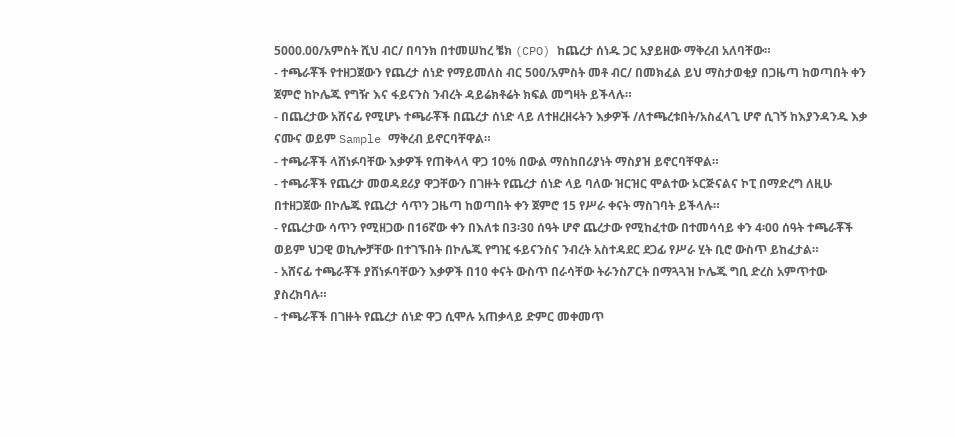5000.00/አምስት ሺህ ብር/ በባንክ በተመሠከረ ቼክ (CPO) ከጨረታ ሰነዱ ጋር አያይዘው ማቅረብ አለባቸው።
- ተጫራቾች የተዘጋጀውን የጨረታ ሰነድ የማይመለስ ብር 500/አምስት መቶ ብር/ በመክፈል ይህ ማስታወቂያ በጋዜጣ ከወጣበት ቀን ጀምሮ ከኮሌጁ የግዥ እና ፋይናንስ ንብረት ዳይሬክቶሬት ክፍል መግዛት ይችላሉ።
- በጨረታው አሸናፊ የሚሆኑ ተጫራቾች በጨረታ ሰነድ ላይ ለተዘረዘሩትን እቃዎች /ለተጫረቱበት/አስፈላጊ ሆኖ ሲገኝ ከእያንዳንዱ እቃ ናሙና ወይም Sample ማቅረብ ይኖርባቸዋል።
- ተጫራቾች ላሸነፉባቸው እቃዎች የጠቅላላ ዋጋ 10% በውል ማስከበሪያነት ማስያዝ ይኖርባቸዋል።
- ተጫራቾች የጨረታ መወዳደሪያ ዋጋቸውን በገዙት የጨረታ ሰነድ ላይ ባለው ዝርዝር ሞልተው ኦርጅናልና ኮፒ በማድረግ ለዚሁ በተዘጋጀው በኮሌጁ የጨረታ ሳጥን ጋዜጣ ከወጣበት ቀን ጀምሮ 15 የሥራ ቀናት ማስገባት ይችላሉ።
- የጨረታው ሳጥን የሚዘጋው በ16ኛው ቀን በእለቱ በ3፡30 ሰዓት ሆኖ ጨረታው የሚከፈተው በተመሳሳይ ቀን 4፡00 ሰዓት ተጫራቾች ወይም ህጋዊ ወኪሎቻቸው በተገኙበት በኮሌጁ የግዢ ፋይናንስና ንብረት አስተዳደር ደጋፊ የሥራ ሂት ቢሮ ውስጥ ይከፈታል።
- አሸናፊ ተጫራቾች ያሸነፉባቸውን እቃዎች በ10 ቀናት ውስጥ በራሳቸው ትራንስፖርት በማጓጓዝ ኮሌጁ ግቢ ድረስ አምጥተው ያስረክባሉ።
- ተጫራቾች በገዙት የጨረታ ሰነድ ዋጋ ሲሞሉ አጠቃላይ ድምር መቀመጥ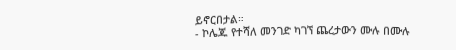ይኖርበታል።
- ኮሌጁ የተሻለ መንገድ ካገኘ ጨረታውን ሙሉ በሙሉ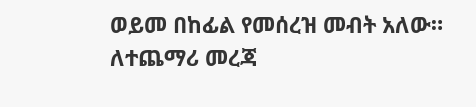ወይመ በከፊል የመሰረዝ መብት አለው።
ለተጨማሪ መረጃ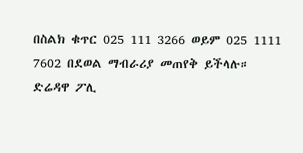በስልክ ቁጥር 025 111 3266 ወይም 025 1111 7602 በደወል ማብራሪያ መጠየቅ ይችላሉ።
ድሬዳዋ ፖሊ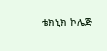ቴክኒክ ኮሌጅ